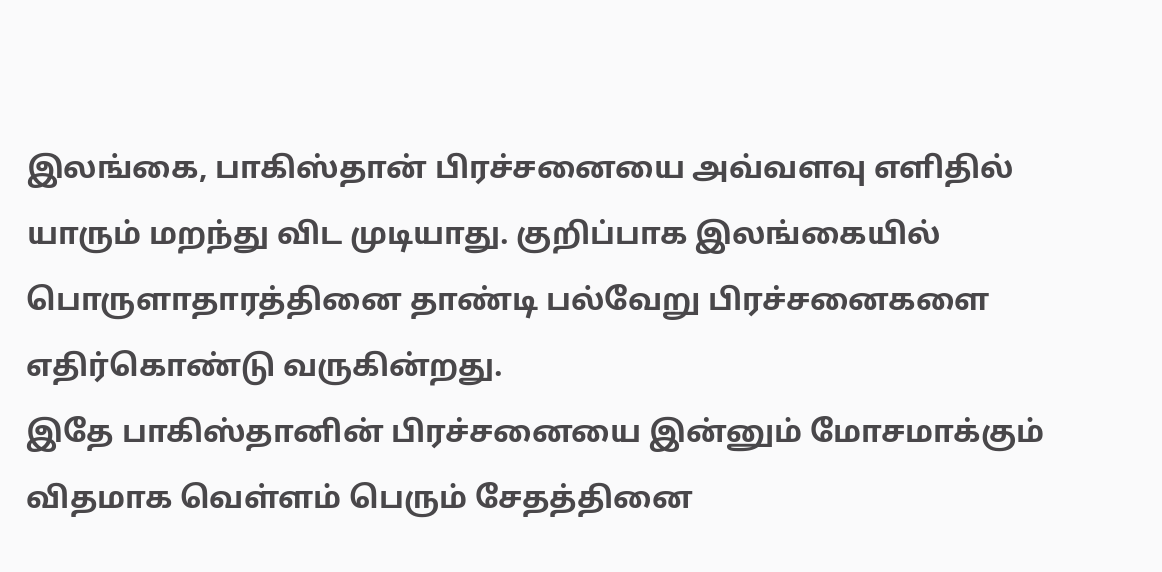இலங்கை, பாகிஸ்தான் பிரச்சனையை அவ்வளவு எளிதில் யாரும் மறந்து விட முடியாது. குறிப்பாக இலங்கையில் பொருளாதாரத்தினை தாண்டி பல்வேறு பிரச்சனைகளை எதிர்கொண்டு வருகின்றது.
இதே பாகிஸ்தானின் பிரச்சனையை இன்னும் மோசமாக்கும் விதமாக வெள்ளம் பெரும் சேதத்தினை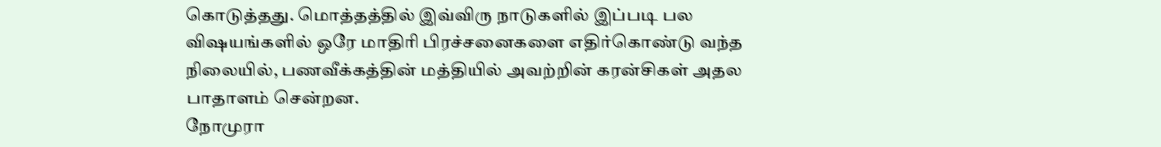கொடுத்தது. மொத்தத்தில் இவ்விரு நாடுகளில் இப்படி பல விஷயங்களில் ஒரே மாதிரி பிரச்சனைகளை எதிர்கொண்டு வந்த நிலையில், பணவீக்கத்தின் மத்தியில் அவற்றின் கரன்சிகள் அதல பாதாளம் சென்றன.
நோமுரா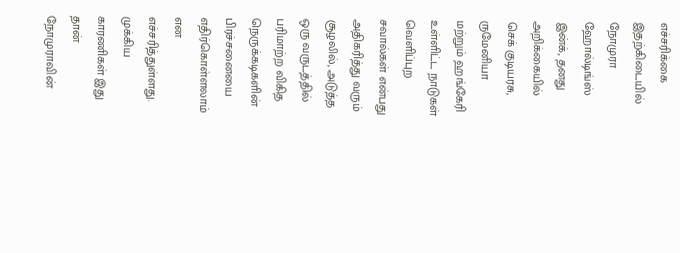எச்சரிக்கை
இதற்கிடையில் நோமுரா ஹோல்டிங்ஸ் இன்க், தனது அறிக்கையில் செக் குடியரசு, ருமேனியா மற்றும் ஹங்கேரி உள்ளிட்ட நாடுகள் வெளிப்புற சவால்கள் என்பது அதிகரித்து வரும் சூழலில், அடுத்த ஒரு வருடத்தில் பரிமாற்ற விகித நெருக்கடிகளின் பிரச்சனையை எதிர்கொள்ளலாம் என எச்சரித்துள்ளது.
முக்கிய காரணிகள் இது தான்
நோமுராவின்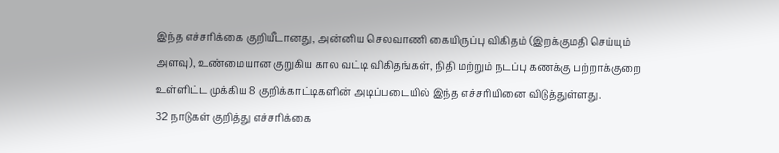இந்த எச்சரிக்கை குறியீடானது, அன்னிய செலவாணி கையிருப்பு விகிதம் (இறக்குமதி செய்யும் அளவு), உண்மையான குறுகிய கால வட்டி விகிதங்கள், நிதி மற்றும் நடப்பு கணக்கு பற்றாக்குறை உள்ளிட்ட முக்கிய 8 குறிக்காட்டிகளின் அடிப்படையில் இந்த எச்சரியினை விடுத்துள்ளது.
32 நாடுகள் குறித்து எச்சரிக்கை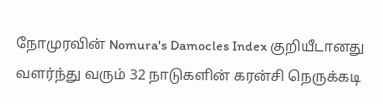நோமுரவின் Nomura's Damocles Index குறியீடானது வளர்ந்து வரும் 32 நாடுகளின் கரன்சி நெருக்கடி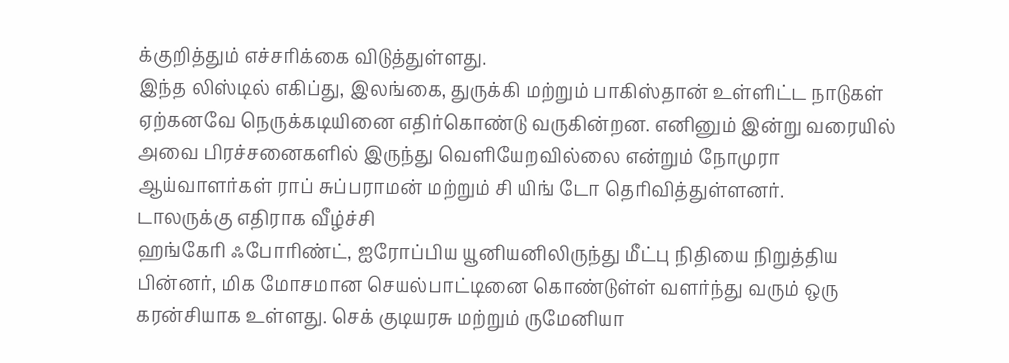க்குறித்தும் எச்சரிக்கை விடுத்துள்ளது.
இந்த லிஸ்டில் எகிப்து, இலங்கை, துருக்கி மற்றும் பாகிஸ்தான் உள்ளிட்ட நாடுகள் ஏற்கனவே நெருக்கடியினை எதிர்கொண்டு வருகின்றன. எனினும் இன்று வரையில் அவை பிரச்சனைகளில் இருந்து வெளியேறவில்லை என்றும் நோமுரா ஆய்வாளர்கள் ராப் சுப்பராமன் மற்றும் சி யிங் டோ தெரிவித்துள்ளனர்.
டாலருக்கு எதிராக வீழ்ச்சி
ஹங்கேரி ஃபோரிண்ட், ஐரோப்பிய யூனியனிலிருந்து மீட்பு நிதியை நிறுத்திய பின்னர், மிக மோசமான செயல்பாட்டினை கொண்டுள்ள் வளர்ந்து வரும் ஒரு கரன்சியாக உள்ளது. செக் குடியரசு மற்றும் ருமேனியா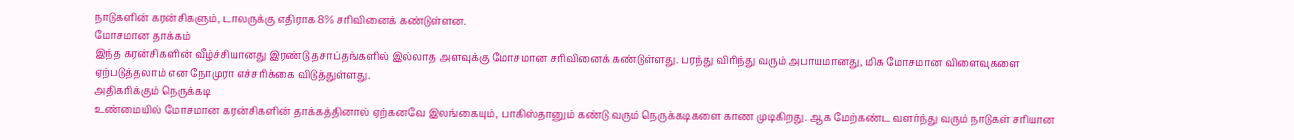நாடுகளின் கரன்சிகளும், டாலருக்கு எதிராக 8% சரிவினைக் கண்டுள்ளன.
மோசமான தாக்கம்
இந்த கரன்சிகளின் வீழ்ச்சியானது இரண்டு தசாப்தங்களில் இல்லாத அளவுக்கு மோசமான சரிவினைக் கண்டுள்ளது. பரந்து விரிந்து வரும் அபாயமானது, மிக மோசமான விளைவுகளை ஏற்படுத்தலாம் என நோமுரா எச்சரிக்கை விடுத்துள்ளது.
அதிகரிக்கும் நெருக்கடி
உண்மையில் மோசமான கரன்சிகளின் தாக்கத்தினால் ஏற்கனவே இலங்கையும், பாகிஸ்தானும் கண்டு வரும் நெருக்கடிகளை காண முடிகிறது. ஆக மேற்கண்ட வளர்ந்து வரும் நாடுகள் சரியான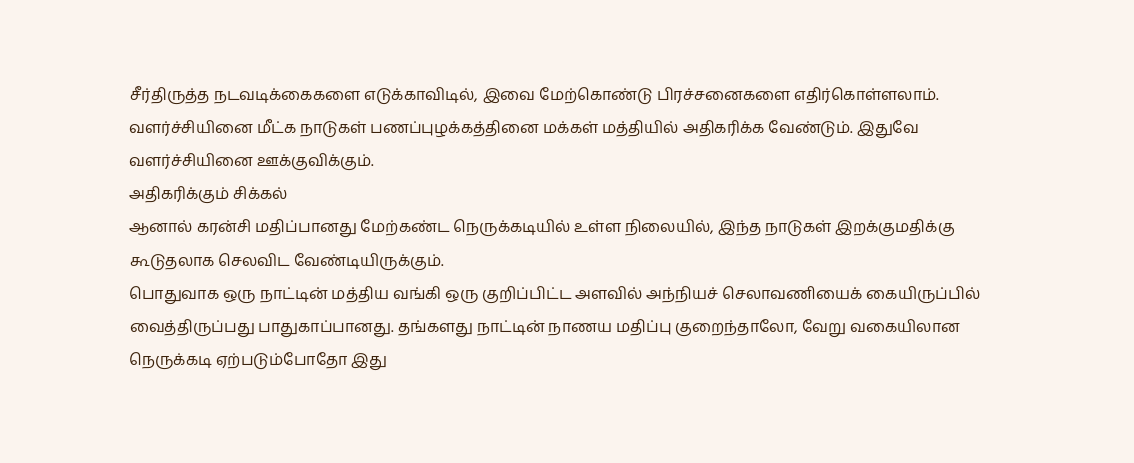சீர்திருத்த நடவடிக்கைகளை எடுக்காவிடில், இவை மேற்கொண்டு பிரச்சனைகளை எதிர்கொள்ளலாம். வளர்ச்சியினை மீட்க நாடுகள் பணப்புழக்கத்தினை மக்கள் மத்தியில் அதிகரிக்க வேண்டும். இதுவே வளர்ச்சியினை ஊக்குவிக்கும்.
அதிகரிக்கும் சிக்கல்
ஆனால் கரன்சி மதிப்பானது மேற்கண்ட நெருக்கடியில் உள்ள நிலையில், இந்த நாடுகள் இறக்குமதிக்கு கூடுதலாக செலவிட வேண்டியிருக்கும்.
பொதுவாக ஒரு நாட்டின் மத்திய வங்கி ஒரு குறிப்பிட்ட அளவில் அந்நியச் செலாவணியைக் கையிருப்பில் வைத்திருப்பது பாதுகாப்பானது. தங்களது நாட்டின் நாணய மதிப்பு குறைந்தாலோ, வேறு வகையிலான நெருக்கடி ஏற்படும்போதோ இது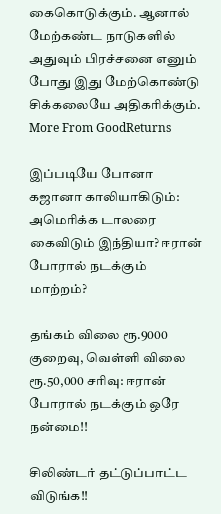கைகொடுக்கும். ஆனால் மேற்கண்ட நாடுகளில் அதுவும் பிரச்சனை எனும் போது இது மேற்கொண்டு சிக்கலையே அதிகரிக்கும்.
More From GoodReturns

இப்படியே போனா கஜானா காலியாகிடும்: அமெரிக்க டாலரை கைவிடும் இந்தியா? ஈரான் போரால் நடக்கும் மாற்றம்?

தங்கம் விலை ரூ.9000 குறைவு, வெள்ளி விலை ரூ.50,000 சரிவு: ஈரான் போரால் நடக்கும் ஒரே நன்மை!!

சிலிண்டர் தட்டுப்பாட்ட விடுங்க!!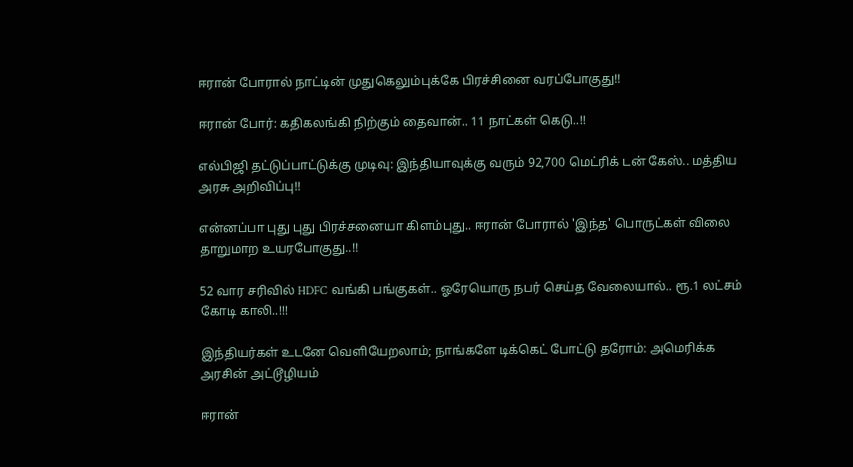ஈரான் போரால் நாட்டின் முதுகெலும்புக்கே பிரச்சினை வரப்போகுது!!

ஈரான் போர்: கதிகலங்கி நிற்கும் தைவான்.. 11 நாட்கள் கெடு..!!

எல்பிஜி தட்டுப்பாட்டுக்கு முடிவு: இந்தியாவுக்கு வரும் 92,700 மெட்ரிக் டன் கேஸ்.. மத்திய அரசு அறிவிப்பு!!

என்னப்பா புது புது பிரச்சனையா கிளம்புது.. ஈரான் போரால் 'இந்த' பொருட்கள் விலை தாறுமாற உயரபோகுது..!!

52 வார சரிவில் HDFC வங்கி பங்குகள்.. ஓரேயொரு நபர் செய்த வேலையால்.. ரூ.1 லட்சம் கோடி காலி..!!!

இந்தியர்கள் உடனே வெளியேறலாம்; நாங்களே டிக்கெட் போட்டு தரோம்: அமெரிக்க அரசின் அட்டூழியம்

ஈரான்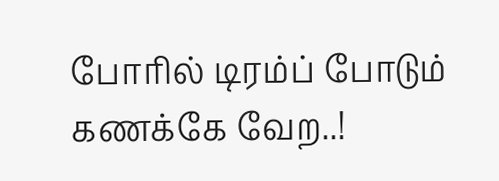போரில் டிரம்ப் போடும் கணக்கே வேற..!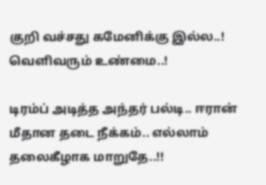குறி வச்சது கமேனிக்கு இல்ல..! வெளிவரும் உண்மை..!

டிரம்ப் அடித்த அந்தர் பல்டி.. ஈரான் மீதான தடை நீக்கம்.. எல்லாம் தலைகீழாக மாறுதே..!!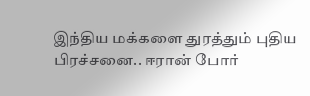இந்திய மக்களை துரத்தும் புதிய பிரச்சனை.. ஈரான் போர்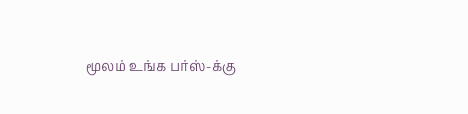மூலம் உங்க பர்ஸ்-க்கு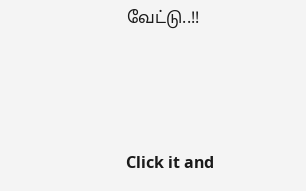வேட்டு..!!



Click it and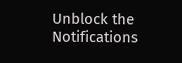Unblock the Notifications